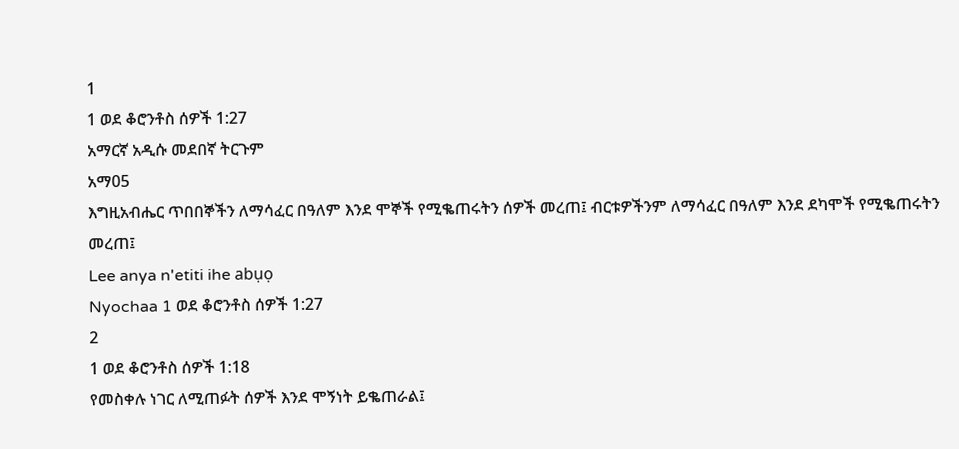1
1 ወደ ቆሮንቶስ ሰዎች 1:27
አማርኛ አዲሱ መደበኛ ትርጉም
አማ05
እግዚአብሔር ጥበበኞችን ለማሳፈር በዓለም እንደ ሞኞች የሚቈጠሩትን ሰዎች መረጠ፤ ብርቱዎችንም ለማሳፈር በዓለም እንደ ደካሞች የሚቈጠሩትን መረጠ፤
Lee anya n'etiti ihe abụọ
Nyochaa 1 ወደ ቆሮንቶስ ሰዎች 1:27
2
1 ወደ ቆሮንቶስ ሰዎች 1:18
የመስቀሉ ነገር ለሚጠፉት ሰዎች እንደ ሞኝነት ይቈጠራል፤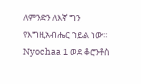ለምንድን ለእኛ ግን የእግዚአብሔር ኀይል ነው።
Nyochaa 1 ወደ ቆሮንቶስ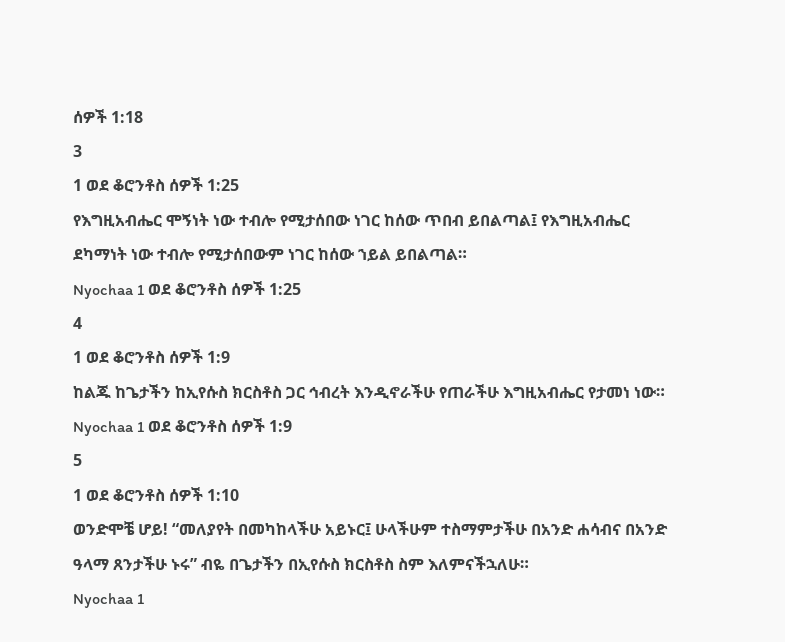ሰዎች 1:18
3
1 ወደ ቆሮንቶስ ሰዎች 1:25
የእግዚአብሔር ሞኝነት ነው ተብሎ የሚታሰበው ነገር ከሰው ጥበብ ይበልጣል፤ የእግዚአብሔር ደካማነት ነው ተብሎ የሚታሰበውም ነገር ከሰው ኀይል ይበልጣል።
Nyochaa 1 ወደ ቆሮንቶስ ሰዎች 1:25
4
1 ወደ ቆሮንቶስ ሰዎች 1:9
ከልጁ ከጌታችን ከኢየሱስ ክርስቶስ ጋር ኅብረት እንዲኖራችሁ የጠራችሁ እግዚአብሔር የታመነ ነው።
Nyochaa 1 ወደ ቆሮንቶስ ሰዎች 1:9
5
1 ወደ ቆሮንቶስ ሰዎች 1:10
ወንድሞቼ ሆይ! “መለያየት በመካከላችሁ አይኑር፤ ሁላችሁም ተስማምታችሁ በአንድ ሐሳብና በአንድ ዓላማ ጸንታችሁ ኑሩ” ብዬ በጌታችን በኢየሱስ ክርስቶስ ስም እለምናችኋለሁ።
Nyochaa 1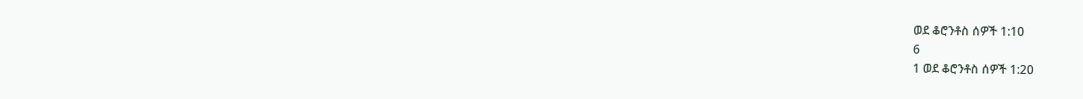ወደ ቆሮንቶስ ሰዎች 1:10
6
1 ወደ ቆሮንቶስ ሰዎች 1:20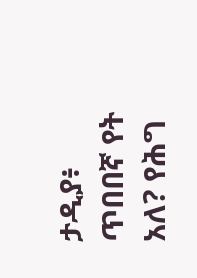ታዲያ፥ ጥበበኛ የት አለ? የሕግ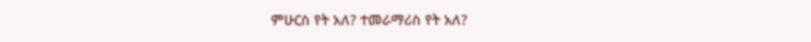ምሁርስ የት አለ? ተመራማሪስ የት አለ?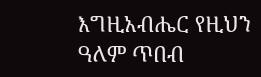እግዚአብሔር የዚህን ዓለም ጥበብ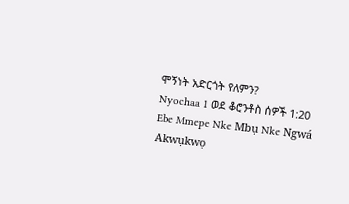ሞኝነት አድርጎት የለምን?
Nyochaa 1 ወደ ቆሮንቶስ ሰዎች 1:20
Ebe Mmepe Nke Mbụ Nke Ngwá
Akwụkwọ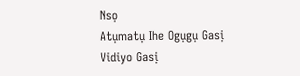Nsọ
Atụmatụ Ihe Ogụgụ Gasị
Vidiyo Gasị